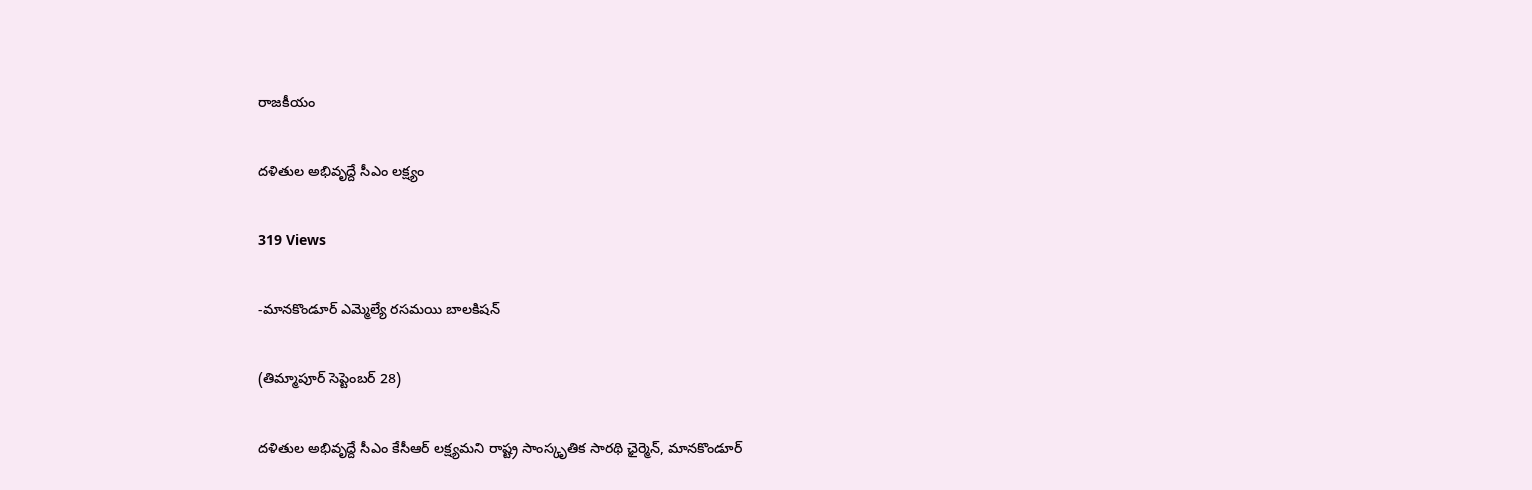రాజకీయం

దళితుల అభివృద్దే సీఎం లక్ష్యం

319 Views

-మానకొండూర్ ఎమ్మెల్యే రసమయి బాలకిషన్

(తిమ్మాపూర్ సెప్టెంబర్ 28)

దళితుల అభివృద్దే సీఎం కేసీఆర్ లక్ష్యమని రాష్ట్ర సాంస్కృతిక సారథి ఛైర్మెన్, మానకొండూర్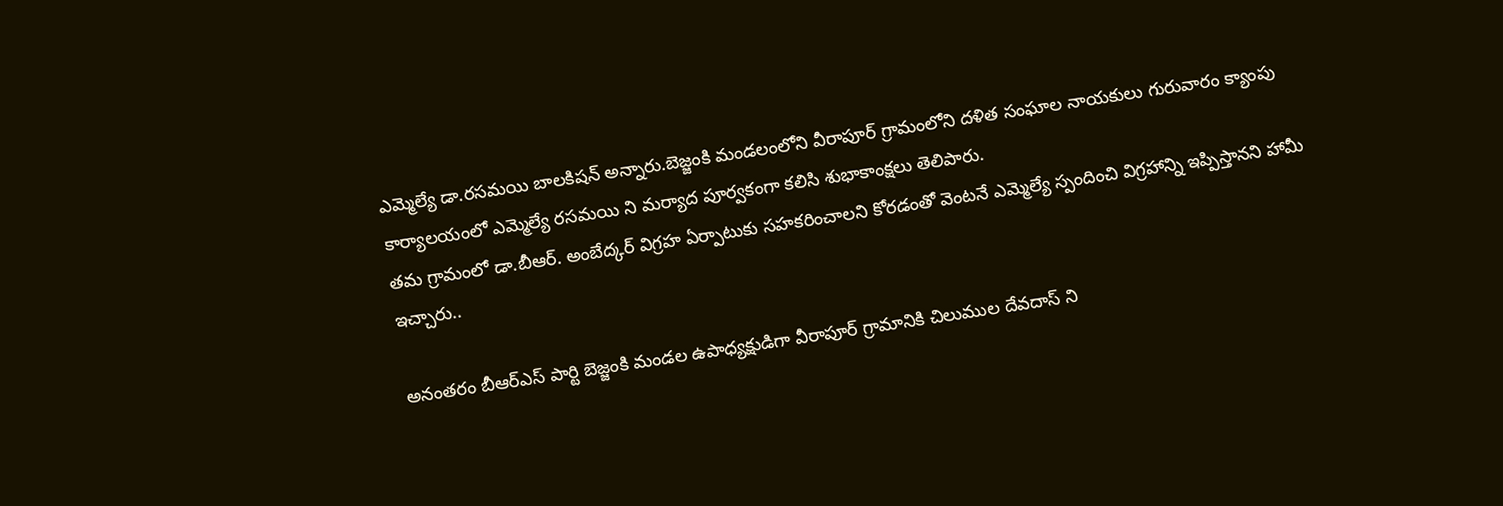ఎమ్మెల్యే డా.రసమయి బాలకిషన్ అన్నారు.బెజ్జంకి మండలంలోని వీరాపూర్ గ్రామంలోని దళిత సంఘాల నాయకులు గురువారం క్యాంపు కార్యాలయంలో ఎమ్మెల్యే రసమయి ని మర్యాద పూర్వకంగా కలిసి శుభాకాంక్షలు తెలిపారు.
తమ గ్రామంలో డా.బీఆర్. అంబేద్కర్ విగ్రహ ఏర్పాటుకు సహకరించాలని కోరడంతో వెంటనే ఎమ్మెల్యే స్పందించి విగ్రహాన్ని ఇప్పిస్తానని హామీ ఇచ్చారు..

అనంతరం బీఆర్ఎస్ పార్టి బెజ్జంకి మండల ఉపాధ్యక్షుడిగా వీరాపూర్ గ్రామానికి చిలుముల దేవదాస్ ని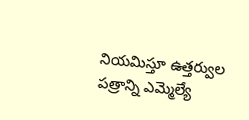నియమిస్తూ ఉత్తర్వుల పత్రాన్ని ఎమ్మెల్యే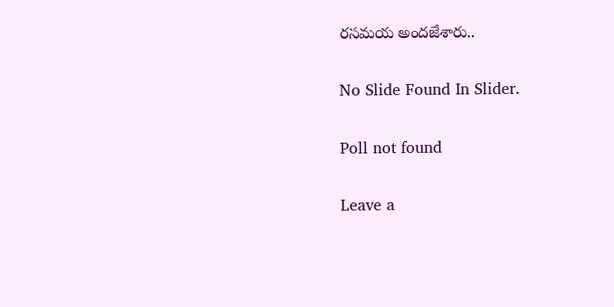రసమయ అందజేశారు..

No Slide Found In Slider.

Poll not found

Leave a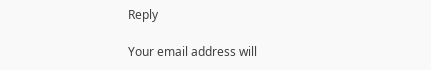Reply

Your email address will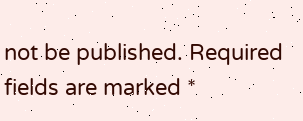not be published. Required fields are marked *